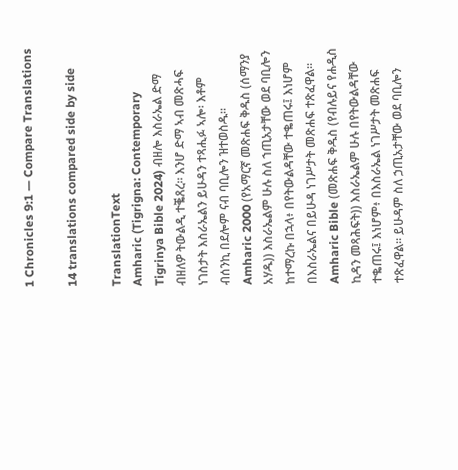1 Chronicles 9:1 — Compare Translations

14 translations compared side by side

TranslationText
Amharic (Tigrigna: Contemporary Tigrinya Bible 2024) ብዘሎ እስራኤል ድማ ብዘለዎ ትውልዲ ተቘጸረ። እንሆ ድማ ኣብ መጽሓፍ ነገስታት እስራኤልን ይሁዳን ተጻሒፉ ኣሎ፡ እቶም ብሰንኪ በደሎም ናብ ባቢሎን ዝተወስዱ።
Amharic 2000 (የአማርኛ መጽሐፍ ቅዱስ (ሰማንያ አሃዱ)) እስራኤልም ሁሉ ስለ ኀጢአታቸው ወደ ባቢሎን ከተማረኩ በኋላ፥ በየትውልዳቸው ተቈጠሩ፤ እነሆም በእስራኤልና በይሁዳ ነገሥታት መጽሐፍ ተጽፈዋል።
Amharic Bible (መጽሐፍ ቅዱስ (የብሉይና የሐዲስ ኪዳን መጻሕፍት)) እስራኤልም ሁሉ በየትውልዳቸው ተቈጠሩ፤ እነሆም፥ በእስራኤል ነገሥታት መጽሐፍ ተጽፈዋል። ይሁዳም ስለ ኃጢአታቸው ወደ ባቢሎን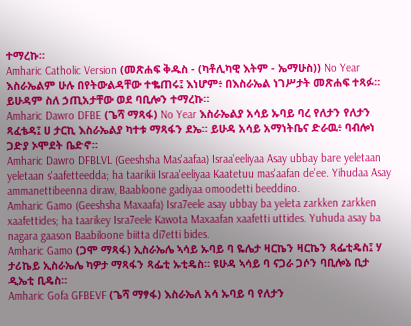ተማረኩ።
Amharic Catholic Version (መጽሐፍ ቅዱስ - (ካቶሊካዊ እትም - ኤማሁስ)) No Year እስራኤልም ሁሉ በየትውልዳቸው ተቈጠሩ፤ እነሆም፥ በእስራኤል ነገሥታት መጽሐፍ ተጻፉ። ይሁዳም ስለ ኃጢአታቸው ወደ ባቢሎን ተማረኩ።
Amharic Dawro DFBE (ጌሻ ማጻፋ) No Year እስራኤልያ አሳይ ኡባይ ባረ የለታን የለታን ጻፈቴዳ፤ ሀ ታርኪ እስራኤልያ ካተቱ ማጻፋን ደኤ። ይሁዳ አሳይ አማነትቤና ድራዉ፥ ባብሎነ ጋድያ ኦሞደት ቤድኖ።
Amharic Dawro DFBLVL (Geeshsha Mas'aafaa) Israa'eeliyaa Asay ubbay bare yeletaan yeletaan s'aafetteedda; ha taarikii Israa'eeliyaa Kaatetuu mas'aafan de'ee. Yihudaa Asay ammanettibeenna diraw, Baabloone gadiyaa omoodetti beeddino.
Amharic Gamo (Geeshsha Maxaafa) Isra7eele asay ubbay ba yeleta zarkken zarkken xaafettides; ha taarikey Isra7eele Kawota Maxaafan xaafetti uttides. Yuhuda asay ba nagara gaason Baabiloone biitta di7etti bides.
Amharic Gamo (ጋሞ ማጻፋ) ኢስራኤሌ ኣሳይ ኡባይ ባ ዬሌታ ዛርኬን ዛርኬን ጻፌቲዴስ፤ ሃ ታሪኬይ ኢስራኤሌ ካዎታ ማጻፋን ጻፌቲ ኡቲዴስ። ዩሁዳ ኣሳይ ባ ናጋራ ጋሶን ባቢሎኔ ቢታ ዲኤቲ ቢዴስ።
Amharic Gofa GFBEVF (ጌሻ ማፃፋ) እስራኤለ አሳ ኡባይ ባ የለታን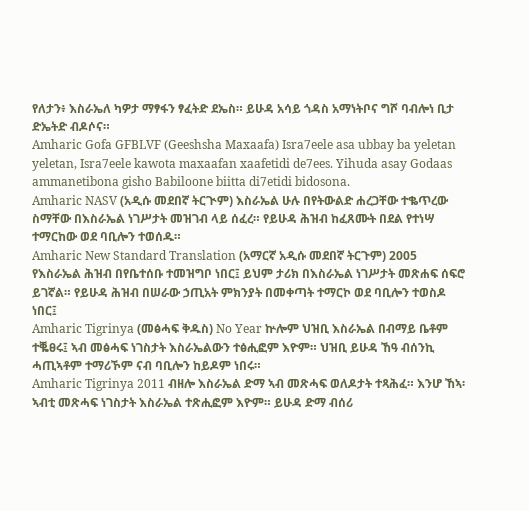የለታን፥ እስራኤለ ካዎታ ማፃፋን ፃፈትድ ደኤስ። ይሁዳ አሳይ ጎዳስ አማነትቦና ግሾ ባብሎነ ቢታ ድኤትድ ብዶሶና።
Amharic Gofa GFBLVF (Geeshsha Maxaafa) Isra7eele asa ubbay ba yeletan yeletan, Isra7eele kawota maxaafan xaafetidi de7ees. Yihuda asay Godaas ammanetibona gisho Babiloone biitta di7etidi bidosona.
Amharic NASV (አዲሱ መደበኛ ትርጒም) እስራኤል ሁሉ በየትውልድ ሐረጋቸው ተቈጥረው ስማቸው በእስራኤል ነገሥታት መዝገብ ላይ ሰፈረ። የይሁዳ ሕዝብ ከፈጸሙት በደል የተነሣ ተማርከው ወደ ባቢሎን ተወሰዱ።
Amharic New Standard Translation (አማርኛ አዲሱ መደበኛ ትርጉም) 2005 የእስራኤል ሕዝብ በየቤተሰቡ ተመዝግቦ ነበር፤ ይህም ታሪክ በእስራኤል ነገሥታት መጽሐፍ ሰፍሮ ይገኛል። የይሁዳ ሕዝብ በሠራው ኃጢአት ምክንያት በመቀጣት ተማርኮ ወደ ባቢሎን ተወስዶ ነበር፤
Amharic Tigrinya (መፅሓፍ ቅዱስ) No Year ኵሎም ህዝቢ እስራኤል በብማይ ቤቶም ተቘፀሩ፤ ኣብ መፅሓፍ ነገስታት እስራኤልውን ተፅሒፎም እዮም። ህዝቢ ይሁዳ ኸዓ ብሰንኪ ሓጢኣቶም ተማሪኾም ናብ ባቢሎን ከይዶም ነበሩ።
Amharic Tigrinya 2011 ብዘሎ እስራኤል ድማ ኣብ መጽሓፍ ወለዶታት ተጻሕፈ። እንሆ ኸኣ፡ ኣብቲ መጽሓፍ ነገስታት እስራኤል ተጽሒፎም እዮም። ይሁዳ ድማ ብሰሪ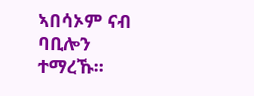ኣበሳኦም ናብ ባቢሎን ተማረኹ።